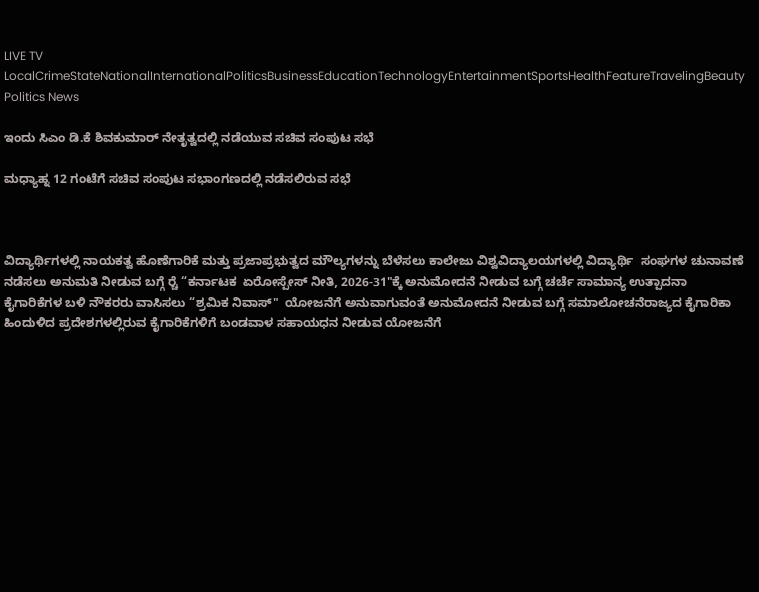LIVE TV LocalCrimeStateNationalInternationalPoliticsBusinessEducationTechnologyEntertainmentSportsHealthFeatureTravelingBeauty
Politics News

ಇಂದು ಸಿಎಂ ಡಿ.ಕೆ ಶಿವಕುಮಾರ್ ನೇತೃತ್ವದಲ್ಲಿ ನಡೆಯುವ ಸಚಿವ ಸಂಪುಟ ಸಭೆ

ಮಧ್ಯಾಹ್ನ 12 ಗಂಟೆಗೆ‌ ಸಚಿವ ಸಂಪುಟ ಸಭಾಂಗಣದಲ್ಲಿ ನಡೆಸಲಿರುವ ಸಭೆ



ವಿದ್ಯಾರ್ಥಿಗಳಲ್ಲಿ ನಾಯಕತ್ವ ಹೊಣೆಗಾರಿಕೆ ಮತ್ತು ಪ್ರಜಾಪ್ರಭುತ್ವದ ಮೌಲ್ಯಗಳನ್ನು ಬೆಳೆಸಲು ಕಾಲೇಜು ವಿಶ್ವವಿದ್ಯಾಲಯಗಳಲ್ಲಿ ವಿದ್ಯಾರ್ಥಿ  ಸಂಘಗಳ ಚುನಾವಣೆ ನಡೆಸಲು ಅನುಮತಿ ನೀಡುವ ಬಗ್ಗೆ ರ‍್ಚೆ “ಕರ್ನಾಟಕ  ಏರೋಸ್ಪೇಸ್ ನೀತಿ, 2026-31"ಕ್ಕೆ ಅನುಮೋದನೆ ನೀಡುವ ಬಗ್ಗೆ ಚರ್ಚೆ ಸಾಮಾನ್ಯ ಉತ್ಪಾದನಾ ಕೈಗಾರಿಕೆಗಳ ಬಳಿ ನೌಕರರು ವಾಸಿಸಲು “ಶ್ರಮಿಕ ನಿವಾಸ್"  ಯೋಜನೆಗೆ ಅನುವಾಗುವಂತೆ ಅನುಮೋದನೆ ನೀಡುವ ಬಗ್ಗೆ ಸಮಾಲೋಚನೆರಾಜ್ಯದ ಕೈಗಾರಿಕಾ ಹಿಂದುಳಿದ ಪ್ರದೇಶಗಳಲ್ಲಿರುವ ಕೈಗಾರಿಕೆಗಳಿಗೆ ಬಂಡವಾಳ ಸಹಾಯಧನ ನೀಡುವ ಯೋಜನೆಗೆ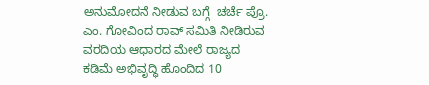ಅನುಮೋದನೆ ನೀಡುವ ಬಗ್ಗೆ  ಚರ್ಚೆ ಪ್ರೊ. ಎಂ. ಗೋವಿಂದ ರಾವ್ ಸಮಿತಿ ನೀಡಿರುವ ವರದಿಯ ಆಧಾರದ ಮೇಲೆ ರಾಜ್ಯದ ಕಡಿಮೆ ಅಭಿವೃದ್ಧಿ ಹೊಂದಿದ 10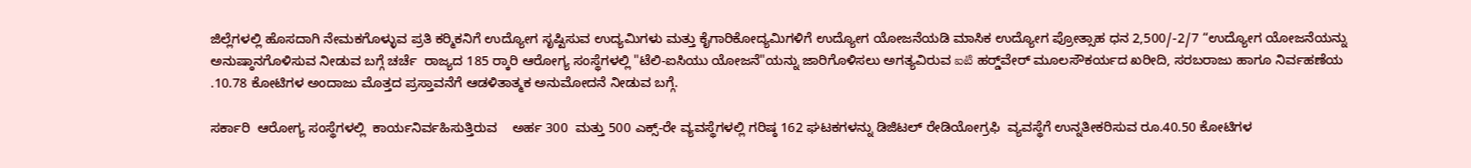ಜಿಲ್ಲೆಗಳಲ್ಲಿ ಹೊಸದಾಗಿ ನೇಮಕಗೊಳ್ಳುವ ಪ್ರತಿ ಕರ‍್ಮಿಕನಿಗೆ ಉದ್ಯೋಗ ಸೃಷ್ಟಿಸುವ ಉದ್ಯಮಿಗಳು ಮತ್ತು ಕೈಗಾರಿಕೋದ್ಯಮಿಗಳಿಗೆ ಉದ್ಯೋಗ ಯೋಜನೆಯಡಿ ಮಾಸಿಕ ಉದ್ಯೋಗ ಪ್ರೋತ್ಸಾಹ ಧನ 2,500/-2/7 “ಉದ್ಯೋಗ ಯೋಜನೆಯನ್ನು ಅನುಷ್ಠಾನಗೊಳಿಸುವ ನೀಡುವ ಬಗ್ಗೆ ಚರ್ಚೆ  ರಾಜ್ಯದ 185 ರ‍್ಕಾರಿ ಆರೋಗ್ಯ ಸಂಸ್ಥೆಗಳಲ್ಲಿ "ಟೆಲಿ-ಐಸಿಯು ಯೋಜನೆ"ಯನ್ನು ಜಾರಿಗೊಳಿಸಲು ಅಗತ್ಯವಿರುವ ఐటి ಹರ‍್ಡ್‌ವೇರ್ ಮೂಲಸೌಕರ್ಯದ ಖರೀದಿ, ಸರಬರಾಜು ಹಾಗೂ ನಿರ್ವಹಣೆಯ  .10.78 ಕೋಟಿಗಳ ಅಂದಾಜು ಮೊತ್ತದ ಪ್ರಸ್ತಾವನೆಗೆ ಆಡಳಿತಾತ್ಮಕ ಅನುಮೋದನೆ ನೀಡುವ ಬಗ್ಗೆ.

ಸರ್ಕಾರಿ  ಆರೋಗ್ಯ ಸಂಸ್ಥೆಗಳಲ್ಲಿ  ಕಾರ್ಯನಿರ್ವಹಿಸುತ್ತಿರುವ    ಅರ್ಹ 300  ಮತ್ತು 500 ಎಕ್ಸ್-ರೇ ವ್ಯವಸ್ಥೆಗಳಲ್ಲಿ ಗರಿಷ್ಠ 162 ಘಟಕಗಳನ್ನು ಡಿಜಿಟಲ್ ರೇಡಿಯೋಗ್ರಫಿ  ವ್ಯವಸ್ಥೆಗೆ ಉನ್ನತೀಕರಿಸುವ ರೂ.40.50 ಕೋಟಿಗಳ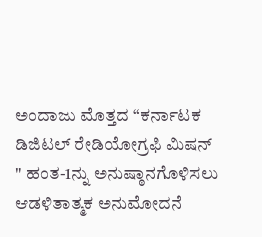ಅಂದಾಜು ಮೊತ್ತದ “ಕರ್ನಾಟಕ  ಡಿಜಿಟಲ್ ರೇಡಿಯೋಗ್ರಫಿ ಮಿಷನ್ " ಹಂತ-1ನ್ನು ಅನುಷ್ಠಾನಗೊಳಿಸಲು ಆಡಳಿತಾತ್ಮಕ ಅನುಮೋದನೆ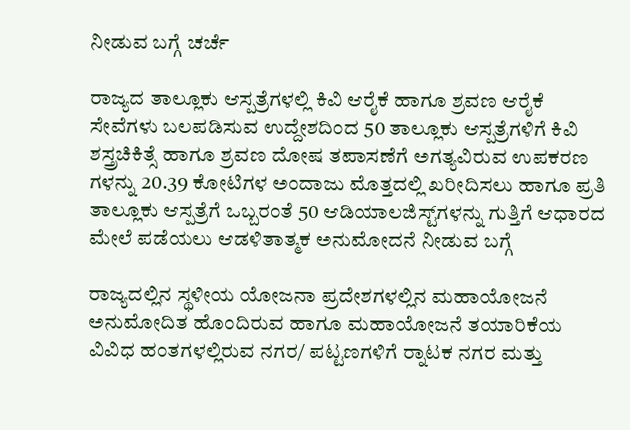ನೀಡುವ ಬಗ್ಗೆ ಚರ್ಚೆ

ರಾಜ್ಯದ ತಾಲ್ಲೂಕು ಆಸ್ಪತ್ರೆಗಳಲ್ಲಿ ಕಿವಿ ಆರೈಕೆ ಹಾಗೂ ಶ್ರವಣ ಆರೈಕೆ ಸೇವೆಗಳು ಬಲಪಡಿಸುವ ಉದ್ದೇಶದಿಂದ 50 ತಾಲ್ಲೂಕು ಆಸ್ಪತ್ರೆಗಳಿಗೆ ಕಿವಿ ಶಸ್ತ್ರಚಿಕಿತ್ಸೆ ಹಾಗೂ ಶ್ರವಣ ದೋಷ ತಪಾಸಣೆಗೆ ಅಗತ್ಯವಿರುವ ಉಪಕರಣ ಗಳನ್ನು 20.39 ಕೋಟಿಗಳ ಅಂದಾಜು ಮೊತ್ತದಲ್ಲಿ ಖರೀದಿಸಲು ಹಾಗೂ ಪ್ರತಿ ತಾಲ್ಲೂಕು ಆಸ್ಪತ್ರೆಗೆ ಒಬ್ಬರಂತೆ 50 ಆಡಿಯಾಲಜಿಸ್ಟ್‌ಗಳನ್ನು ಗುತ್ತಿಗೆ ಆಧಾರದ ಮೇಲೆ ಪಡೆಯಲು ಆಡಳಿತಾತ್ಮಕ ಅನುಮೋದನೆ ನೀಡುವ ಬಗ್ಗೆ

ರಾಜ್ಯದಲ್ಲಿನ ಸ್ಥಳೀಯ ಯೋಜನಾ ಪ್ರದೇಶಗಳಲ್ಲಿನ ಮಹಾಯೋಜನೆ ಅನುಮೋದಿತ ಹೊಂದಿರುವ ಹಾಗೂ ಮಹಾಯೋಜನೆ ತಯಾರಿಕೆಯ ವಿವಿಧ ಹಂತಗಳಲ್ಲಿರುವ ನಗರ/ ಪಟ್ಟಣಗಳಿಗೆ ರ‍್ನಾಟಕ ನಗರ ಮತ್ತು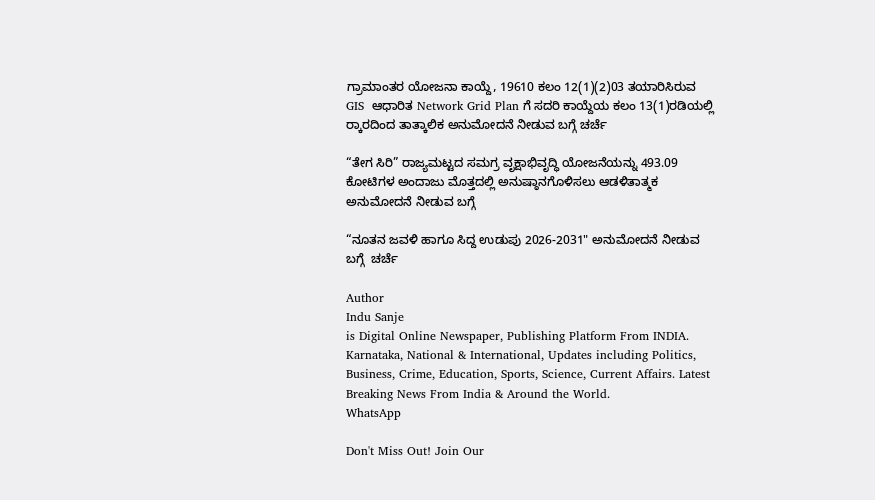ಗ್ರಾಮಾಂತರ ಯೋಜನಾ ಕಾಯ್ದೆ, 19610 ಕಲಂ 12(1)(2)03 ತಯಾರಿಸಿರುವ GIS  ಆಧಾರಿತ Network Grid Plan ಗೆ ಸದರಿ ಕಾಯ್ದೆಯ ಕಲಂ 13(1)ರಡಿಯಲ್ಲಿ ರ‍್ಕಾರದಿಂದ ತಾತ್ಕಾಲಿಕ ಅನುಮೋದನೆ ನೀಡುವ ಬಗ್ಗೆ ಚರ್ಚೆ

“ತೇಗ ಸಿರಿ” ರಾಜ್ಯಮಟ್ಟದ ಸಮಗ್ರ ವೃಕ್ಷಾಭಿವೃದ್ಧಿ ಯೋಜನೆಯನ್ನು 493.09 ಕೋಟಿಗಳ ಅಂದಾಜು ಮೊತ್ತದಲ್ಲಿ ಅನುಷ್ಠಾನಗೊಳಿಸಲು ಆಡಳಿತಾತ್ಮಕ ಅನುಮೋದನೆ ನೀಡುವ ಬಗ್ಗೆ

“ನೂತನ ಜವಳಿ ಹಾಗೂ ಸಿದ್ದ ಉಡುಪು 2026-2031" ಅನುಮೋದನೆ ನೀಡುವ ಬಗ್ಗೆ  ಚರ್ಚೆ

Author
Indu Sanje
is Digital Online Newspaper, Publishing Platform From INDIA. Karnataka, National & International, Updates including Politics, Business, Crime, Education, Sports, Science, Current Affairs. Latest Breaking News From India & Around the World.
WhatsApp

Don't Miss Out! Join Our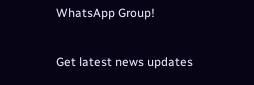WhatsApp Group!

Get latest news updates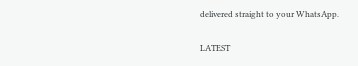delivered straight to your WhatsApp.

LATEST